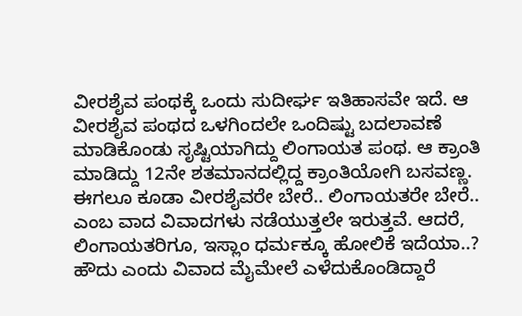ವೀರಶೈವ ಪಂಥಕ್ಕೆ ಒಂದು ಸುದೀರ್ಘ ಇತಿಹಾಸವೇ ಇದೆ. ಆ ವೀರಶೈವ ಪಂಥದ ಒಳಗಿಂದಲೇ ಒಂದಿಷ್ಟು ಬದಲಾವಣೆ ಮಾಡಿಕೊಂಡು ಸೃಷ್ಟಿಯಾಗಿದ್ದು ಲಿಂಗಾಯತ ಪಂಥ. ಆ ಕ್ರಾಂತಿ ಮಾಡಿದ್ದು 12ನೇ ಶತಮಾನದಲ್ಲಿದ್ದ ಕ್ರಾಂತಿಯೋಗಿ ಬಸವಣ್ಣ. ಈಗಲೂ ಕೂಡಾ ವೀರಶೈವರೇ ಬೇರೆ.. ಲಿಂಗಾಯತರೇ ಬೇರೆ.. ಎಂಬ ವಾದ ವಿವಾದಗಳು ನಡೆಯುತ್ತಲೇ ಇರುತ್ತವೆ. ಆದರೆ, ಲಿಂಗಾಯತರಿಗೂ, ಇಸ್ಲಾಂ ಧರ್ಮಕ್ಕೂ ಹೋಲಿಕೆ ಇದೆಯಾ..? ಹೌದು ಎಂದು ವಿವಾದ ಮೈಮೇಲೆ ಎಳೆದುಕೊಂಡಿದ್ದಾರೆ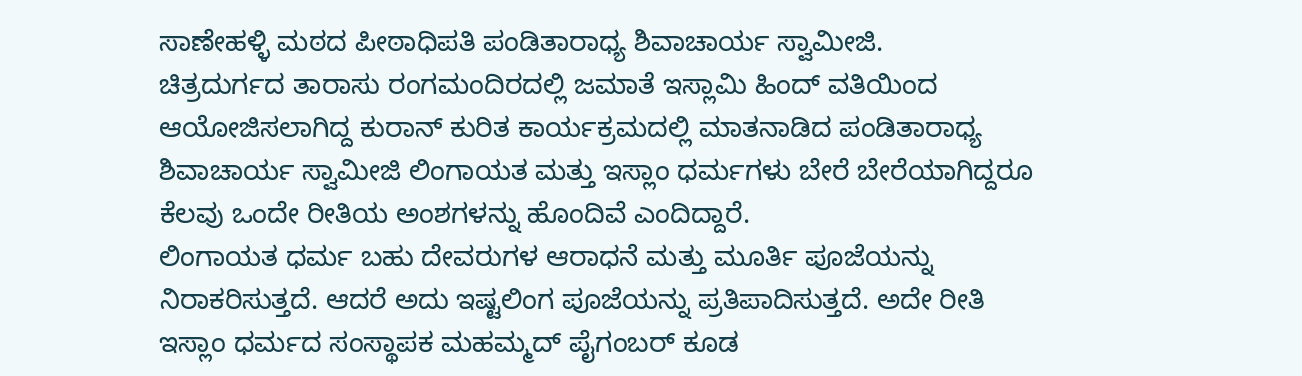ಸಾಣೇಹಳ್ಳಿ ಮಠದ ಪೀಠಾಧಿಪತಿ ಪಂಡಿತಾರಾಧ್ಯ ಶಿವಾಚಾರ್ಯ ಸ್ವಾಮೀಜಿ.
ಚಿತ್ರದುರ್ಗದ ತಾರಾಸು ರಂಗಮಂದಿರದಲ್ಲಿ ಜಮಾತೆ ಇಸ್ಲಾಮಿ ಹಿಂದ್ ವತಿಯಿಂದ ಆಯೋಜಿಸಲಾಗಿದ್ದ ಕುರಾನ್ ಕುರಿತ ಕಾರ್ಯಕ್ರಮದಲ್ಲಿ ಮಾತನಾಡಿದ ಪಂಡಿತಾರಾಧ್ಯ ಶಿವಾಚಾರ್ಯ ಸ್ವಾಮೀಜಿ ಲಿಂಗಾಯತ ಮತ್ತು ಇಸ್ಲಾಂ ಧರ್ಮಗಳು ಬೇರೆ ಬೇರೆಯಾಗಿದ್ದರೂ ಕೆಲವು ಒಂದೇ ರೀತಿಯ ಅಂಶಗಳನ್ನು ಹೊಂದಿವೆ ಎಂದಿದ್ದಾರೆ.
ಲಿಂಗಾಯತ ಧರ್ಮ ಬಹು ದೇವರುಗಳ ಆರಾಧನೆ ಮತ್ತು ಮೂರ್ತಿ ಪೂಜೆಯನ್ನು ನಿರಾಕರಿಸುತ್ತದೆ. ಆದರೆ ಅದು ಇಷ್ಟಲಿಂಗ ಪೂಜೆಯನ್ನು ಪ್ರತಿಪಾದಿಸುತ್ತದೆ. ಅದೇ ರೀತಿ ಇಸ್ಲಾಂ ಧರ್ಮದ ಸಂಸ್ಥಾಪಕ ಮಹಮ್ಮದ್ ಪೈಗಂಬರ್ ಕೂಡ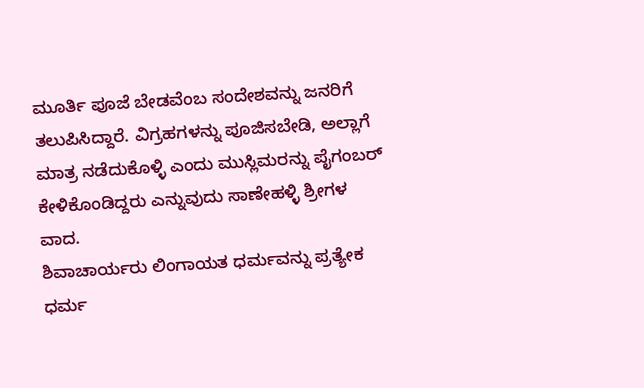ಮೂರ್ತಿ ಪೂಜೆ ಬೇಡವೆಂಬ ಸಂದೇಶವನ್ನು ಜನರಿಗೆ ತಲುಪಿಸಿದ್ದಾರೆ. ವಿಗ್ರಹಗಳನ್ನು ಪೂಜಿಸಬೇಡಿ, ಅಲ್ಲಾಗೆ ಮಾತ್ರ ನಡೆದುಕೊಳ್ಳಿ ಎಂದು ಮುಸ್ಲಿಮರನ್ನು ಪೈಗಂಬರ್ ಕೇಳಿಕೊಂಡಿದ್ದರು ಎನ್ನುವುದು ಸಾಣೇಹಳ್ಳಿ ಶ್ರೀಗಳ ವಾದ.
ಶಿವಾಚಾರ್ಯರು ಲಿಂಗಾಯತ ಧರ್ಮವನ್ನು ಪ್ರತ್ಯೇಕ ಧರ್ಮ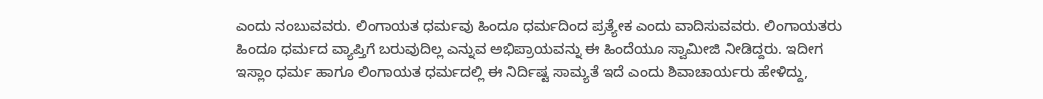ಎಂದು ನಂಬುವವರು. ಲಿಂಗಾಯತ ಧರ್ಮವು ಹಿಂದೂ ಧರ್ಮದಿಂದ ಪ್ರತ್ಯೇಕ ಎಂದು ವಾದಿಸುವವರು. ಲಿಂಗಾಯತರು ಹಿಂದೂ ಧರ್ಮದ ವ್ಯಾಪ್ತಿಗೆ ಬರುವುದಿಲ್ಲ ಎನ್ನುವ ಅಭಿಪ್ರಾಯವನ್ನು ಈ ಹಿಂದೆಯೂ ಸ್ವಾಮೀಜಿ ನೀಡಿದ್ದರು. ಇದೀಗ ಇಸ್ಲಾಂ ಧರ್ಮ ಹಾಗೂ ಲಿಂಗಾಯತ ಧರ್ಮದಲ್ಲಿ ಈ ನಿರ್ದಿಷ್ಟ ಸಾಮ್ಯತೆ ಇದೆ ಎಂದು ಶಿವಾಚಾರ್ಯರು ಹೇಳಿದ್ದು,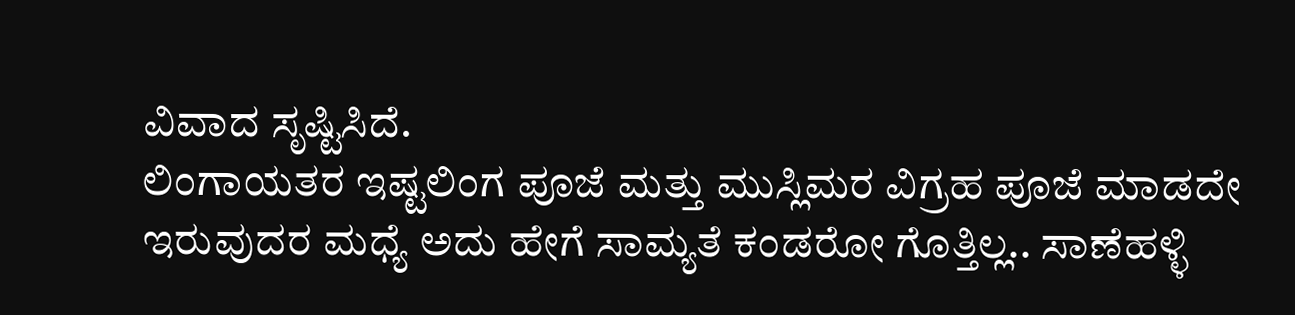ವಿವಾದ ಸೃಷ್ಟಿಸಿದೆ.
ಲಿಂಗಾಯತರ ಇಷ್ಟಲಿಂಗ ಪೂಜೆ ಮತ್ತು ಮುಸ್ಲಿಮರ ವಿಗ್ರಹ ಪೂಜೆ ಮಾಡದೇ ಇರುವುದರ ಮಧ್ಯೆ ಅದು ಹೇಗೆ ಸಾಮ್ಯತೆ ಕಂಡರೋ ಗೊತ್ತಿಲ್ಲ.. ಸಾಣೆಹಳ್ಳಿ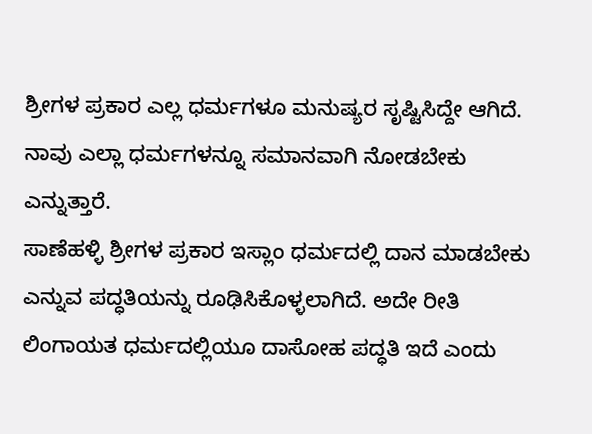ಶ್ರೀಗಳ ಪ್ರಕಾರ ಎಲ್ಲ ಧರ್ಮಗಳೂ ಮನುಷ್ಯರ ಸೃಷ್ಟಿಸಿದ್ದೇ ಆಗಿದೆ. ನಾವು ಎಲ್ಲಾ ಧರ್ಮಗಳನ್ನೂ ಸಮಾನವಾಗಿ ನೋಡಬೇಕು ಎನ್ನುತ್ತಾರೆ.
ಸಾಣೆಹಳ್ಳಿ ಶ್ರೀಗಳ ಪ್ರಕಾರ ಇಸ್ಲಾಂ ಧರ್ಮದಲ್ಲಿ ದಾನ ಮಾಡಬೇಕು ಎನ್ನುವ ಪದ್ಧತಿಯನ್ನು ರೂಢಿಸಿಕೊಳ್ಳಲಾಗಿದೆ. ಅದೇ ರೀತಿ ಲಿಂಗಾಯತ ಧರ್ಮದಲ್ಲಿಯೂ ದಾಸೋಹ ಪದ್ಧತಿ ಇದೆ ಎಂದು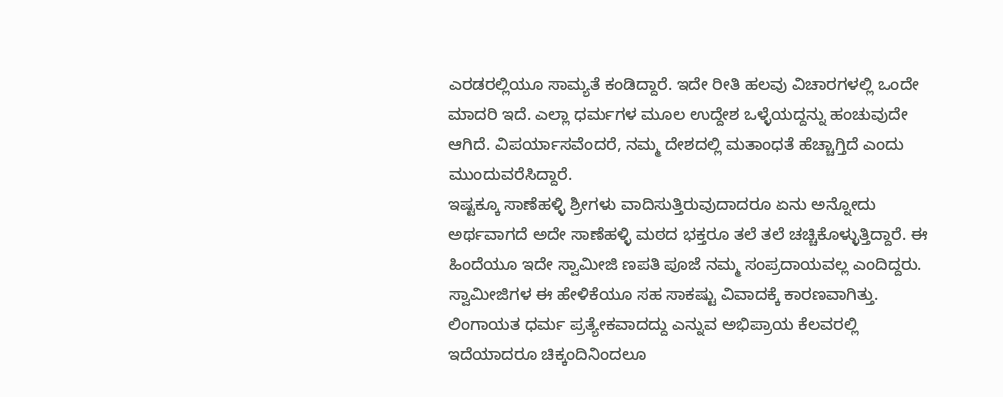ಎರಡರಲ್ಲಿಯೂ ಸಾಮ್ಯತೆ ಕಂಡಿದ್ದಾರೆ. ಇದೇ ರೀತಿ ಹಲವು ವಿಚಾರಗಳಲ್ಲಿ ಒಂದೇ ಮಾದರಿ ಇದೆ. ಎಲ್ಲಾ ಧರ್ಮಗಳ ಮೂಲ ಉದ್ದೇಶ ಒಳ್ಳೆಯದ್ದನ್ನು ಹಂಚುವುದೇ ಆಗಿದೆ. ವಿಪರ್ಯಾಸವೆಂದರೆ, ನಮ್ಮ ದೇಶದಲ್ಲಿ ಮತಾಂಧತೆ ಹೆಚ್ಚಾಗ್ತಿದೆ ಎಂದು ಮುಂದುವರೆಸಿದ್ದಾರೆ.
ಇಷ್ಟಕ್ಕೂ ಸಾಣೆಹಳ್ಳಿ ಶ್ರೀಗಳು ವಾದಿಸುತ್ತಿರುವುದಾದರೂ ಏನು ಅನ್ನೋದು ಅರ್ಥವಾಗದೆ ಅದೇ ಸಾಣೆಹಳ್ಳಿ ಮಠದ ಭಕ್ತರೂ ತಲೆ ತಲೆ ಚಚ್ಚಿಕೊಳ್ಳುತ್ತಿದ್ದಾರೆ. ಈ ಹಿಂದೆಯೂ ಇದೇ ಸ್ವಾಮೀಜಿ ಣಪತಿ ಪೂಜೆ ನಮ್ಮ ಸಂಪ್ರದಾಯವಲ್ಲ ಎಂದಿದ್ದರು. ಸ್ವಾಮೀಜಿಗಳ ಈ ಹೇಳಿಕೆಯೂ ಸಹ ಸಾಕಷ್ಟು ವಿವಾದಕ್ಕೆ ಕಾರಣವಾಗಿತ್ತು. ಲಿಂಗಾಯತ ಧರ್ಮ ಪ್ರತ್ಯೇಕವಾದದ್ದು ಎನ್ನುವ ಅಭಿಪ್ರಾಯ ಕೆಲವರಲ್ಲಿ ಇದೆಯಾದರೂ ಚಿಕ್ಕಂದಿನಿಂದಲೂ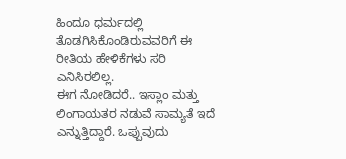ಹಿಂದೂ ಧರ್ಮದಲ್ಲಿ ತೊಡಗಿಸಿಕೊಂಡಿರುವವರಿಗೆ ಈ ರೀತಿಯ ಹೇಳಿಕೆಗಳು ಸರಿ ಎನಿಸಿರಲಿಲ್ಲ.
ಈಗ ನೋಡಿದರೆ.. ಇಸ್ಲಾಂ ಮತ್ತು ಲಿಂಗಾಯತರ ನಡುವೆ ಸಾಮ್ಯತೆ ಇದೆ ಎನ್ನುತ್ತಿದ್ದಾರೆ. ಒಪ್ಪುವುದು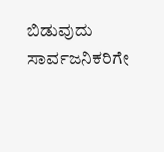ಬಿಡುವುದು ಸಾರ್ವಜನಿಕರಿಗೇ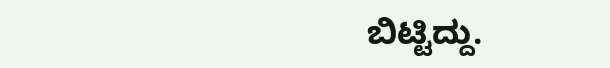ಬಿಟ್ಟಿದ್ದು.